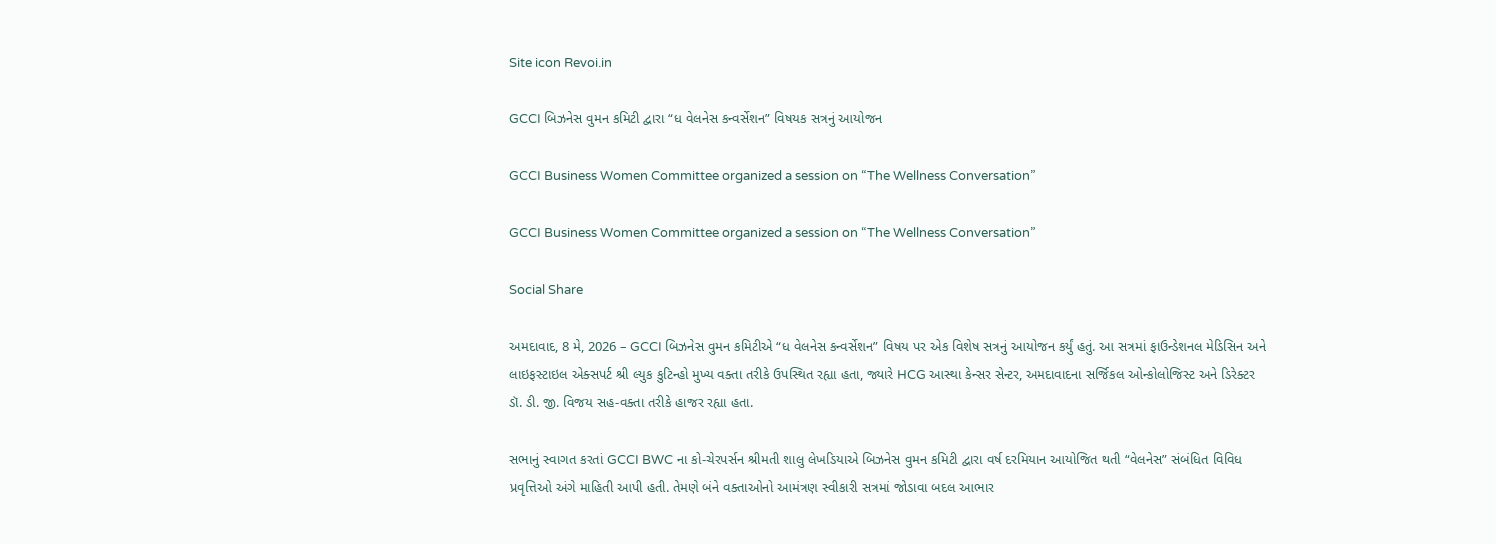Site icon Revoi.in

GCCI બિઝનેસ વુમન કમિટી દ્વારા “ધ વેલનેસ કન્વર્સેશન” વિષયક સત્રનું આયોજન

GCCI Business Women Committee organized a session on “The Wellness Conversation”

GCCI Business Women Committee organized a session on “The Wellness Conversation”

Social Share

અમદાવાદ, 8 મે, 2026 – GCCI બિઝનેસ વુમન કમિટીએ “ધ વેલનેસ કન્વર્સેશન” વિષય પર એક વિશેષ સત્રનું આયોજન કર્યું હતું. આ સત્રમાં ફાઉન્ડેશનલ મેડિસિન અને લાઇફસ્ટાઇલ એક્સપર્ટ શ્રી લ્યુક કુટિન્હો મુખ્ય વક્તા તરીકે ઉપસ્થિત રહ્યા હતા, જ્યારે HCG આસ્થા કેન્સર સેન્ટર, અમદાવાદના સર્જિકલ ઓન્કોલોજિસ્ટ અને ડિરેક્ટર ડૉ. ડી. જી. વિજય સહ-વક્તા તરીકે હાજર રહ્યા હતા.

સભાનું સ્વાગત કરતાં GCCI BWC ના કો-ચેરપર્સન શ્રીમતી શાલુ લેખડિયાએ બિઝનેસ વુમન કમિટી દ્વારા વર્ષ દરમિયાન આયોજિત થતી “વેલનેસ” સંબંધિત વિવિધ પ્રવૃત્તિઓ અંગે માહિતી આપી હતી. તેમણે બંને વક્તાઓનો આમંત્રણ સ્વીકારી સત્રમાં જોડાવા બદલ આભાર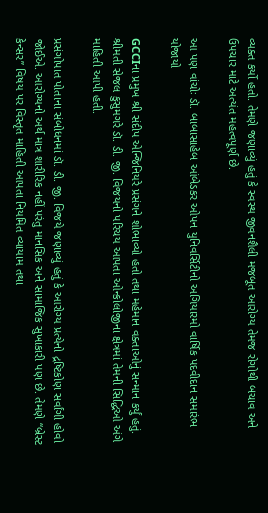વ્યક્ત કર્યો હતો. તેમણે જણાવ્યું હતું કે સ્વસ્થ જીવનશૈલી મજબૂત આરોગ્ય તેમજ રોગોથી બચાવ અને ઉપચાર માટે અત્યંત મહત્વપૂર્ણ છે.

આ પણ વાંચોઃ ડૉ. બાબાસાહેબ આંબેડકર ઓપન યુનિવર્સિટીનો અગિયારમો વાર્ષિક પદવીદાન સમારંભ યોજાયો

GCCIના પ્રમુખ શ્રી સંદીપ એન્જિનિયરે પ્રસંગને શોભાવ્યો હતો તથા મહેમાન વક્તાઓનું સન્માન કર્યું હતું. શ્રીમતી સેજલ કુસુમગરે ડૉ. ડી. જી. વિજયનો પરિચય આપતા ઓન્કોલોજીના ક્ષેત્રમાં તેમની સિદ્ધિઓ અંગે માહિતી આપી હતી.

પ્રસંગોપાત પોતાના સંબોધનમાં ડૉ. ડી. જી. વિજયે જણાવ્યું હતું કે આરોગ્ય પ્રત્યેનો દ્રષ્ટિકોણ સર્વાંગી હોવો જોઈએ. આરોગ્યનો અર્થ માત્ર શારીરિક નહીં પરંતુ માનસિક અને સામાજિક સુખાકારી પણ છે. તેમણે “બ્રેસ્ટ કેન્સર” વિષય પર વિસ્તૃત માહિતી આપતા નિયમિત વ્યાયામ તથા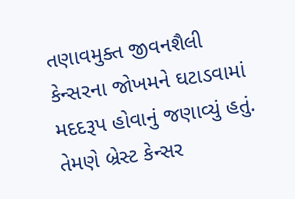તણાવમુક્ત જીવનશૈલી કેન્સરના જોખમને ઘટાડવામાં મદદરૂપ હોવાનું જણાવ્યું હતું. તેમણે બ્રેસ્ટ કેન્સર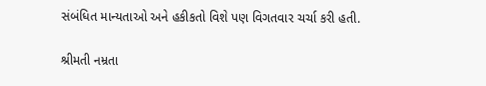સંબંધિત માન્યતાઓ અને હકીકતો વિશે પણ વિગતવાર ચર્ચા કરી હતી.

શ્રીમતી નમ્રતા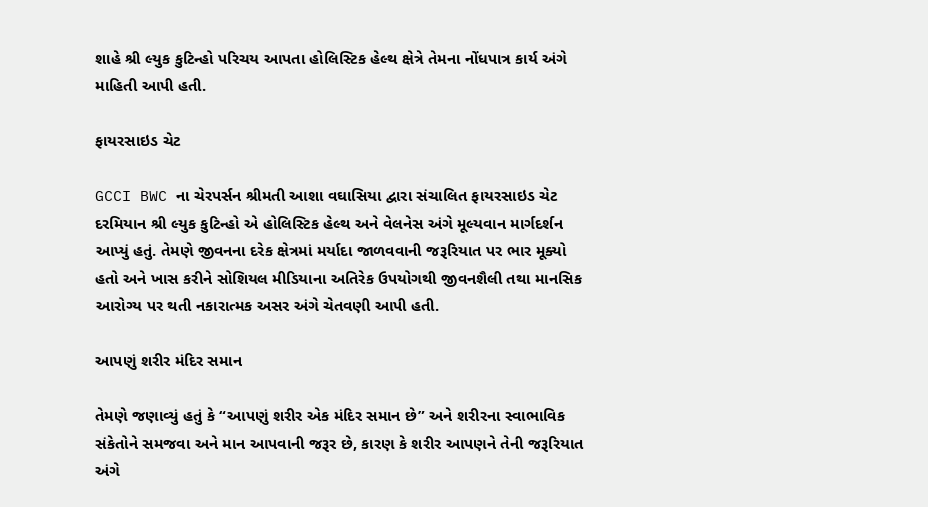શાહે શ્રી લ્યુક કુટિન્હો પરિચય આપતા હોલિસ્ટિક હેલ્થ ક્ષેત્રે તેમના નોંધપાત્ર કાર્ય અંગે માહિતી આપી હતી.

ફાયરસાઇડ ચેટ

GCCI BWC ના ચેરપર્સન શ્રીમતી આશા વઘાસિયા દ્વારા સંચાલિત ફાયરસાઇડ ચેટ દરમિયાન શ્રી લ્યુક કુટિન્હો એ હોલિસ્ટિક હેલ્થ અને વેલનેસ અંગે મૂલ્યવાન માર્ગદર્શન આપ્યું હતું. તેમણે જીવનના દરેક ક્ષેત્રમાં મર્યાદા જાળવવાની જરૂરિયાત પર ભાર મૂક્યો હતો અને ખાસ કરીને સોશિયલ મીડિયાના અતિરેક ઉપયોગથી જીવનશૈલી તથા માનસિક આરોગ્ય પર થતી નકારાત્મક અસર અંગે ચેતવણી આપી હતી.

આપણું શરીર મંદિર સમાન

તેમણે જણાવ્યું હતું કે “આપણું શરીર એક મંદિર સમાન છે” અને શરીરના સ્વાભાવિક સંકેતોને સમજવા અને માન આપવાની જરૂર છે, કારણ કે શરીર આપણને તેની જરૂરિયાત અંગે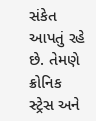સંકેત આપતું રહે છે. તેમણે ક્રોનિક સ્ટ્રેસ અને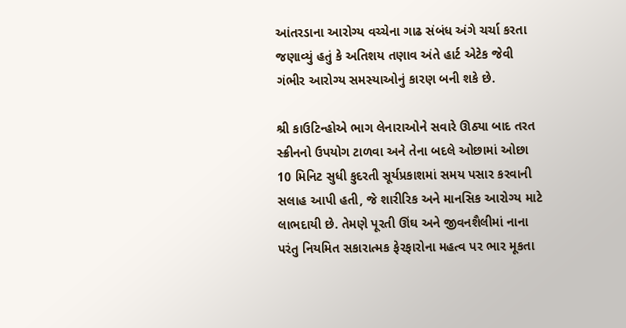આંતરડાના આરોગ્ય વચ્ચેના ગાઢ સંબંધ અંગે ચર્ચા કરતા જણાવ્યું હતું કે અતિશય તણાવ અંતે હાર્ટ એટેક જેવી ગંભીર આરોગ્ય સમસ્યાઓનું કારણ બની શકે છે.

શ્રી કાઉટિન્હોએ ભાગ લેનારાઓને સવારે ઊઠ્યા બાદ તરત સ્ક્રીનનો ઉપયોગ ટાળવા અને તેના બદલે ઓછામાં ઓછા 10 મિનિટ સુધી કુદરતી સૂર્યપ્રકાશમાં સમય પસાર કરવાની સલાહ આપી હતી, જે શારીરિક અને માનસિક આરોગ્ય માટે લાભદાયી છે. તેમણે પૂરતી ઊંઘ અને જીવનશૈલીમાં નાના પરંતુ નિયમિત સકારાત્મક ફેરફારોના મહત્વ પર ભાર મૂકતા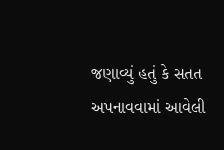જણાવ્યું હતું કે સતત અપનાવવામાં આવેલી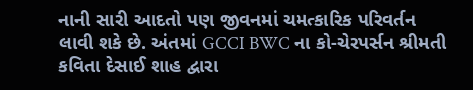નાની સારી આદતો પણ જીવનમાં ચમત્કારિક પરિવર્તન લાવી શકે છે. અંતમાં GCCI BWC ના કો-ચેરપર્સન શ્રીમતી કવિતા દેસાઈ શાહ દ્વારા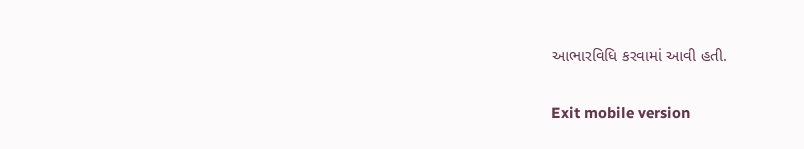આભારવિધિ કરવામાં આવી હતી.

Exit mobile version